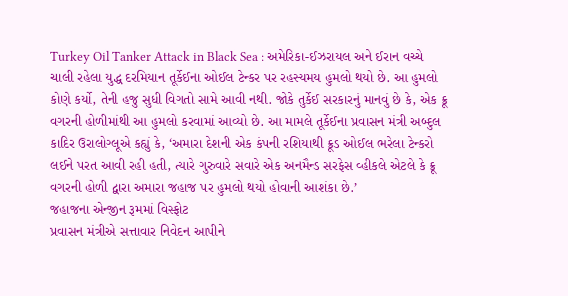Turkey Oil Tanker Attack in Black Sea : અમેરિકા-ઈઝરાયલ અને ઈરાન વચ્ચે ચાલી રહેલા યુદ્ધ દરમિયાન તૂર્કેઈના ઓઈલ ટેન્કર પર રહસ્યમય હુમલો થયો છે. આ હુમલો કોણે કર્યો, તેની હજુ સુધી વિગતો સામે આવી નથી. જોકે તુર્કેઈ સરકારનું માનવું છે કે, એક ક્રૂ વગરની હોળીમાંથી આ હુમલો કરવામાં આવ્યો છે. આ મામલે તૂર્કેઈના પ્રવાસન મંત્રી અબ્દુલ કાદિર ઉરાલોગ્લૂએ કહ્યું કે, ‘અમારા દેશની એક કંપની રશિયાથી ક્રૂડ ઓઈલ ભરેલા ટેન્કરો લઈને પરત આવી રહી હતી, ત્યારે ગુરુવારે સવારે એક અનમૈન્ડ સરફેસ વ્હીકલે એટલે કે ક્રૂ વગરની હોળી દ્વારા અમારા જહાજ પર હુમલો થયો હોવાની આશંકા છે.’
જહાજના એન્જીન રૂમમાં વિસ્ફોટ
પ્રવાસન મંત્રીએ સત્તાવાર નિવેદન આપીને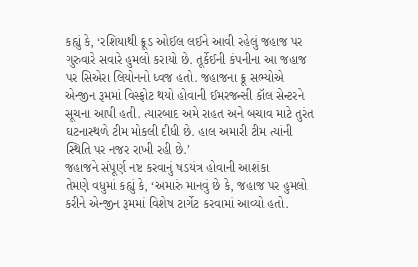કહ્યું કે, ‘રશિયાથી ક્રૂડ ઓઈલ લઈને આવી રહેલું જહાજ પર ગુરુવારે સવારે હુમલો કરાયો છે. તૂર્કેઈની કંપનીના આ જહાજ પર સિએરા લિયોનનો ધ્વજ હતો. જહાજના ક્રૂ સભ્યોએ એન્જીન રૂમમાં વિસ્ફોટ થયો હોવાની ઈમરજન્સી કૉલ સેન્ટરને સૂચના આપી હતી. ત્યારબાદ અમે રાહત અને બચાવ માટે તુરંત ઘટનાસ્થળે ટીમ મોકલી દીધી છે. હાલ અમારી ટીમ ત્યાંની સ્થિતિ પર નજર રાખી રહી છે.’
જહાજને સંપૂર્ણ નષ્ટ કરવાનું ષડયંત્ર હોવાની આશંકા
તેમણે વધુમાં કહ્યું કે, ‘અમારું માનવું છે કે, જહાજ પર હુમલો કરીને એન્જીન રૂમમાં વિશેષ ટાર્ગેટ કરવામાં આવ્યો હતો.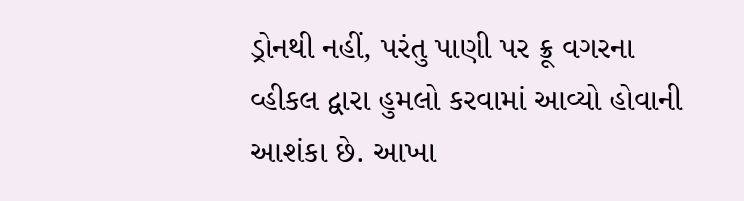ડ્રોનથી નહીં, પરંતુ પાણી પર ક્રૂ વગરના વ્હીકલ દ્વારા હુમલો કરવામાં આવ્યો હોવાની આશંકા છે. આખા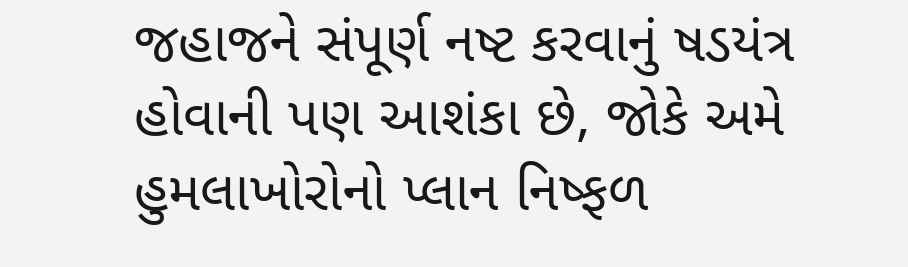જહાજને સંપૂર્ણ નષ્ટ કરવાનું ષડયંત્ર હોવાની પણ આશંકા છે, જોકે અમે હુમલાખોરોનો પ્લાન નિષ્ફળ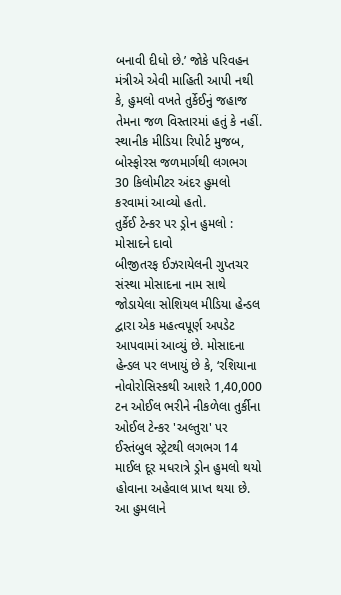બનાવી દીધો છે.’ જોકે પરિવહન મંત્રીએ એવી માહિતી આપી નથી કે, હુમલો વખતે તુર્કેઈનું જહાજ તેમના જળ વિસ્તારમાં હતું કે નહીં. સ્થાનીક મીડિયા રિપોર્ટ મુજબ, બોસ્ફોરસ જળમાર્ગથી લગભગ 30 કિલોમીટર અંદર હુમલો કરવામાં આવ્યો હતો.
તુર્કેઈ ટેન્કર પર ડ્રોન હુમલો : મોસાદને દાવો
બીજીતરફ ઈઝરાયેલની ગુપ્તચર સંસ્થા મોસાદના નામ સાથે જોડાયેલા સોશિયલ મીડિયા હેન્ડલ દ્વારા એક મહત્વપૂર્ણ અપડેટ આપવામાં આવ્યું છે. મોસાદના હેન્ડલ પર લખાયું છે કે, ‘રશિયાના નોવોરોસિસ્કથી આશરે 1,40,000 ટન ઓઈલ ભરીને નીકળેલા તુર્કીના ઓઈલ ટેન્કર 'અલ્તુરા' પર ઈસ્તંબુલ સ્ટ્રેટથી લગભગ 14 માઈલ દૂર મધરાત્રે ડ્રોન હુમલો થયો હોવાના અહેવાલ પ્રાપ્ત થયા છે. આ હુમલાને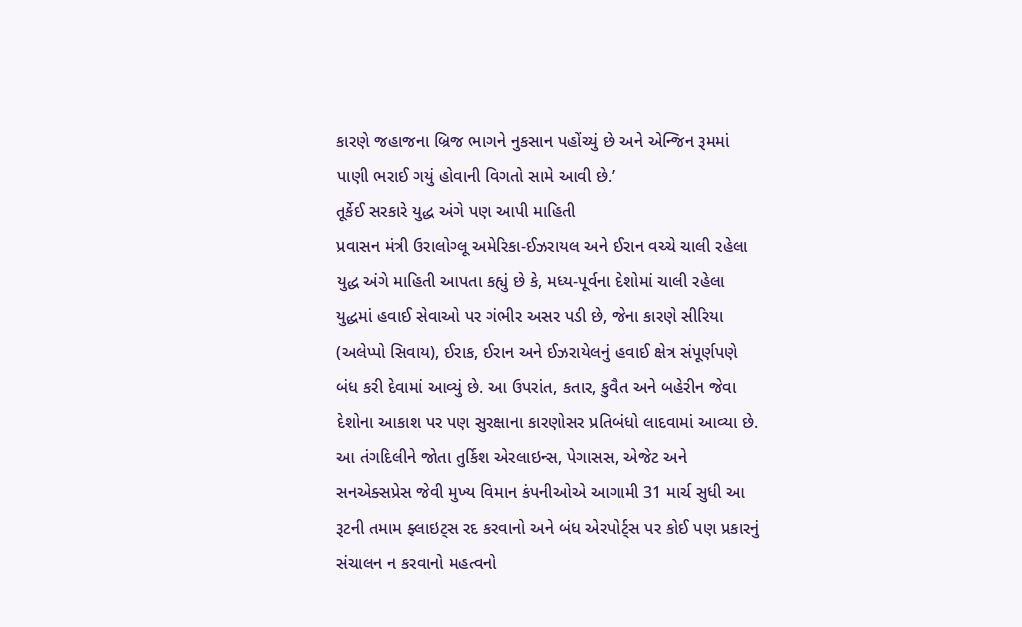કારણે જહાજના બ્રિજ ભાગને નુકસાન પહોંચ્યું છે અને એન્જિન રૂમમાં પાણી ભરાઈ ગયું હોવાની વિગતો સામે આવી છે.’
તૂર્કેઈ સરકારે યુદ્ધ અંગે પણ આપી માહિતી
પ્રવાસન મંત્રી ઉરાલોગ્લૂ અમેરિકા-ઈઝરાયલ અને ઈરાન વચ્ચે ચાલી રહેલા યુદ્ધ અંગે માહિતી આપતા કહ્યું છે કે, મધ્ય-પૂર્વના દેશોમાં ચાલી રહેલા યુદ્ધમાં હવાઈ સેવાઓ પર ગંભીર અસર પડી છે, જેના કારણે સીરિયા (અલેપ્પો સિવાય), ઈરાક, ઈરાન અને ઈઝરાયેલનું હવાઈ ક્ષેત્ર સંપૂર્ણપણે બંધ કરી દેવામાં આવ્યું છે. આ ઉપરાંત, કતાર, કુવૈત અને બહેરીન જેવા દેશોના આકાશ પર પણ સુરક્ષાના કારણોસર પ્રતિબંધો લાદવામાં આવ્યા છે. આ તંગદિલીને જોતા તુર્કિશ એરલાઇન્સ, પેગાસસ, એજેટ અને સનએક્સપ્રેસ જેવી મુખ્ય વિમાન કંપનીઓએ આગામી 31 માર્ચ સુધી આ રૂટની તમામ ફ્લાઇટ્સ રદ કરવાનો અને બંધ એરપોર્ટ્સ પર કોઈ પણ પ્રકારનું સંચાલન ન કરવાનો મહત્વનો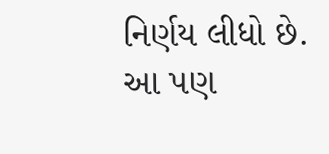નિર્ણય લીધો છે.
આ પણ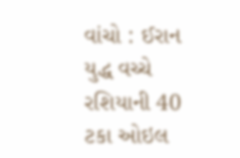વાંચો : ઈરાન યુદ્ધ વચ્ચે રશિયાની 40 ટકા ઓઇલ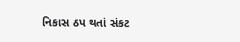નિકાસ ઠપ થતાં સંકટ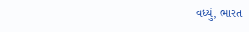વધ્યું, ભારત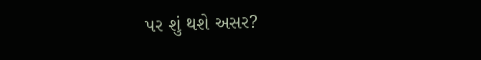પર શું થશે અસર?